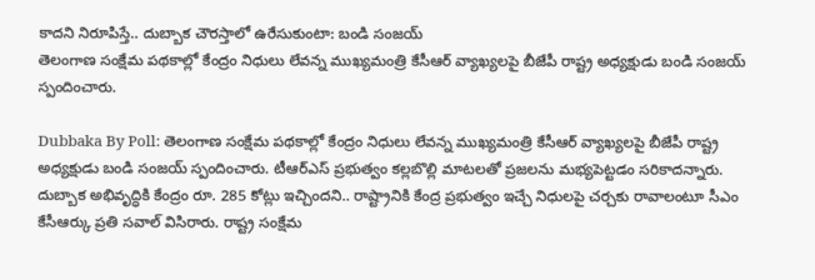కాదని నిరూపిస్తే.. దుబ్బాక చౌరస్తాలో ఉరేసుకుంటా: బండి సంజయ్
తెలంగాణ సంక్షేమ పథకాల్లో కేంద్రం నిధులు లేవన్న ముఖ్యమంత్రి కేసీఆర్ వ్యాఖ్యలపై బీజేపీ రాష్ట్ర అధ్యక్షుడు బండి సంజయ్ స్పందించారు.

Dubbaka By Poll: తెలంగాణ సంక్షేమ పథకాల్లో కేంద్రం నిధులు లేవన్న ముఖ్యమంత్రి కేసీఆర్ వ్యాఖ్యలపై బీజేపీ రాష్ట్ర అధ్యక్షుడు బండి సంజయ్ స్పందించారు. టీఆర్ఎస్ ప్రభుత్వం కల్లబొల్లి మాటలతో ప్రజలను మభ్యపెట్టడం సరికాదన్నారు. దుబ్బాక అభివృద్ధికి కేంద్రం రూ. 285 కోట్లు ఇచ్చిందని.. రాష్ట్రానికి కేంద్ర ప్రభుత్వం ఇచ్చే నిధులపై చర్చకు రావాలంటూ సీఎం కేసీఆర్కు ప్రతి సవాల్ విసిరారు. రాష్ట్ర సంక్షేమ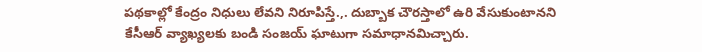పథకాల్లో కేంద్రం నిధులు లేవని నిరూపిస్తే.,. దుబ్బాక చౌరస్తాలో ఉరి వేసుకుంటానని కేసీఆర్ వ్యాఖ్యలకు బండి సంజయ్ ఘాటుగా సమాధానమిచ్చారు.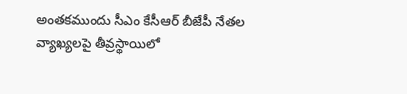అంతకముందు సీఎం కేసీఆర్ బీజేపీ నేతల వ్యాఖ్యలపై తీవ్రస్థాయిలో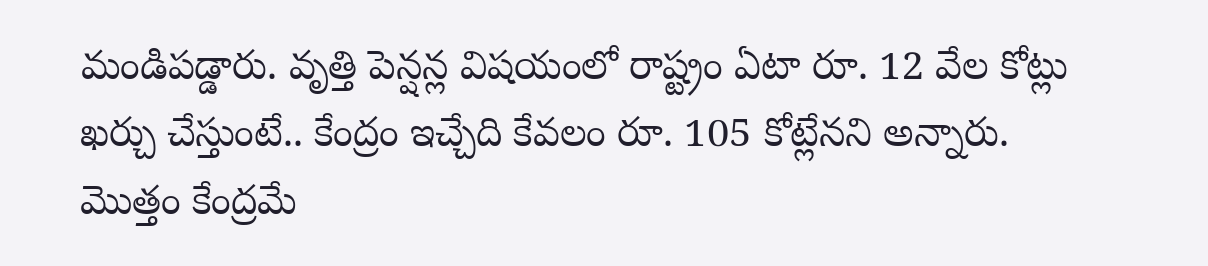మండిపడ్డారు. వృత్తి పెన్షన్ల విషయంలో రాష్ట్రం ఏటా రూ. 12 వేల కోట్లు ఖర్చు చేస్తుంటే.. కేంద్రం ఇచ్చేది కేవలం రూ. 105 కోట్లేనని అన్నారు. మొత్తం కేంద్రమే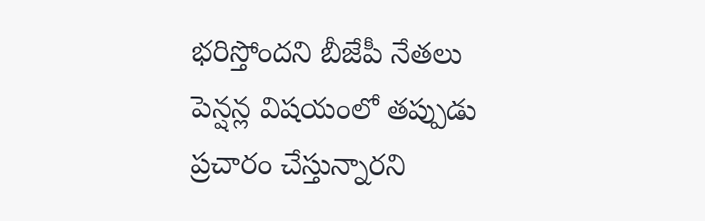భరిస్తోందని బీజేపీ నేతలు పెన్షన్ల విషయంలో తప్పుడు ప్రచారం చేస్తున్నారని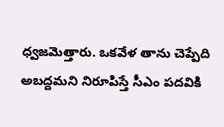ధ్వజమెత్తారు. ఒకవేళ తాను చెప్పేది అబద్దమని నిరూపిస్తే సీఎం పదవికి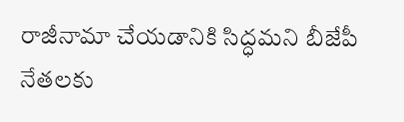రాజీనామా చేయడానికి సిద్ధమని బీజేపీ నేతలకు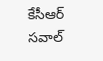కేసీఆర్ సవాల్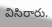విసిరారు.